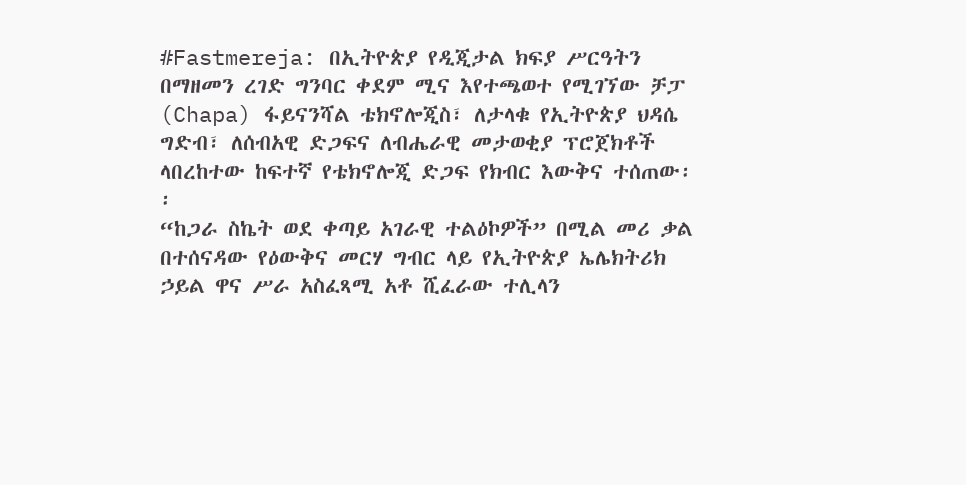#Fastmereja: በኢትዮጵያ የዲጂታል ክፍያ ሥርዓትን በማዘመን ረገድ ግንባር ቀደም ሚና እየተጫወተ የሚገኘው ቻፓ (Chapa) ፋይናንሻል ቴክኖሎጂስ፣ ለታላቁ የኢትዮጵያ ህዳሴ ግድብ፣ ለሰብአዊ ድጋፍና ለብሔራዊ መታወቂያ ፕሮጀክቶች ላበረከተው ከፍተኛ የቴክኖሎጂ ድጋፍ የክብር እውቅና ተሰጠው፡፡
“ከጋራ ስኬት ወደ ቀጣይ አገራዊ ተልዕኮዎች” በሚል መሪ ቃል በተሰናዳው የዕውቅና መርሃ ግብር ላይ የኢትዮጵያ ኤሌክትሪክ ኃይል ዋና ሥራ አስፈጻሚ አቶ ሺፈራው ተሊላን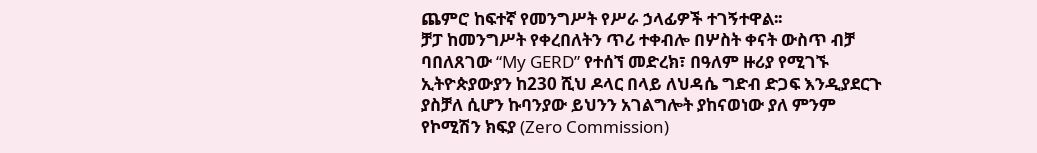ጨምሮ ከፍተኛ የመንግሥት የሥራ ኃላፊዎች ተገኝተዋል፡፡
ቻፓ ከመንግሥት የቀረበለትን ጥሪ ተቀብሎ በሦስት ቀናት ውስጥ ብቻ ባበለጸገው “My GERD” የተሰኘ መድረክ፣ በዓለም ዙሪያ የሚገኙ ኢትዮጵያውያን ከ230 ሺህ ዶላር በላይ ለህዳሴ ግድብ ድጋፍ እንዲያደርጉ ያስቻለ ሲሆን ኩባንያው ይህንን አገልግሎት ያከናወነው ያለ ምንም የኮሚሽን ክፍያ (Zero Commission)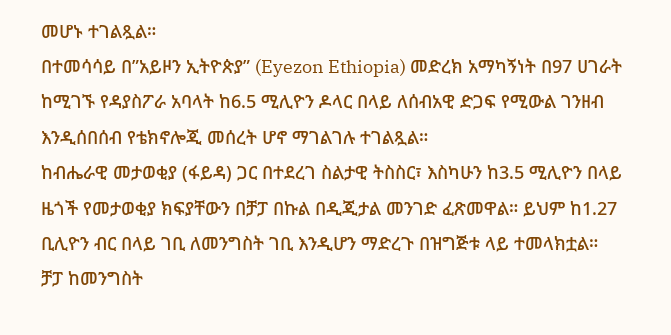መሆኑ ተገልጿል።
በተመሳሳይ በ”አይዞን ኢትዮጵያ” (Eyezon Ethiopia) መድረክ አማካኝነት በ97 ሀገራት ከሚገኙ የዳያስፖራ አባላት ከ6.5 ሚሊዮን ዶላር በላይ ለሰብአዊ ድጋፍ የሚውል ገንዘብ እንዲሰበሰብ የቴክኖሎጂ መሰረት ሆኖ ማገልገሉ ተገልጿል።
ከብሔራዊ መታወቂያ (ፋይዳ) ጋር በተደረገ ስልታዊ ትስስር፣ እስካሁን ከ3.5 ሚሊዮን በላይ ዜጎች የመታወቂያ ክፍያቸውን በቻፓ በኩል በዲጂታል መንገድ ፈጽመዋል። ይህም ከ1.27 ቢሊዮን ብር በላይ ገቢ ለመንግስት ገቢ እንዲሆን ማድረጉ በዝግጅቱ ላይ ተመላክቷል።
ቻፓ ከመንግስት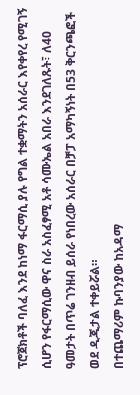ፕሮጀክቶች ባለፈ እንደ ከነማ ፋርማሲ ያሉ የግል ተቋማትን አሰራር እየቀየረ የሚገኝ ሲሆን የፋርማሲው ዋና ስራ አስፈፃሚ አቶ ሳሙኤል አበራ እንደገለጹት፣ ለ40 ዓመታት በጥሬ ገንዘብ ይሰራ የነበረው አሰራር በቻፓ አማካኝነት በ53 ቅርንጫፎች ወደ ዲጂታል ተቀይሯል።
በተጨማሪም ኩባንያው ከአዳማ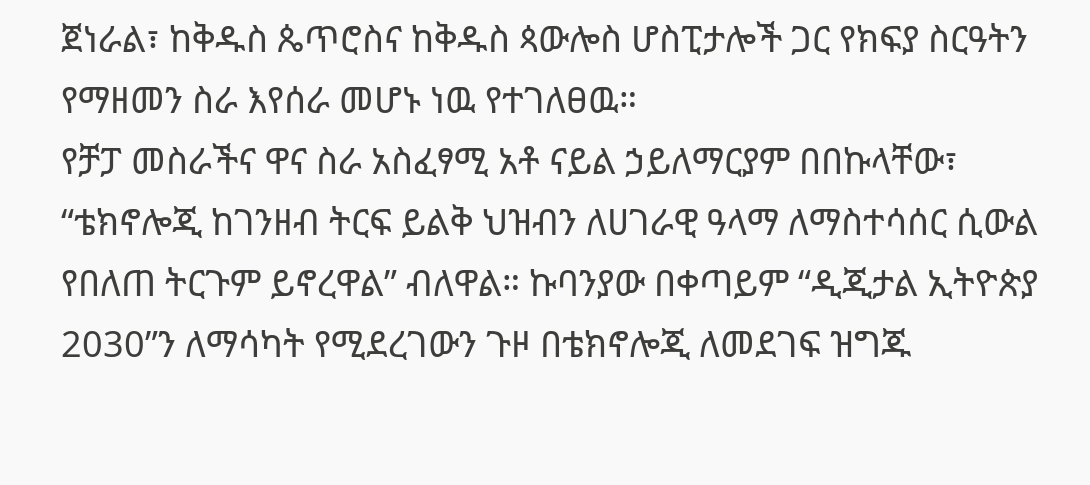ጀነራል፣ ከቅዱስ ጴጥሮስና ከቅዱስ ጳውሎስ ሆስፒታሎች ጋር የክፍያ ስርዓትን የማዘመን ስራ እየሰራ መሆኑ ነዉ የተገለፀዉ።
የቻፓ መስራችና ዋና ስራ አስፈፃሚ አቶ ናይል ኃይለማርያም በበኩላቸው፣ “ቴክኖሎጂ ከገንዘብ ትርፍ ይልቅ ህዝብን ለሀገራዊ ዓላማ ለማስተሳሰር ሲውል የበለጠ ትርጉም ይኖረዋል” ብለዋል። ኩባንያው በቀጣይም “ዲጂታል ኢትዮጵያ 2030”ን ለማሳካት የሚደረገውን ጉዞ በቴክኖሎጂ ለመደገፍ ዝግጁ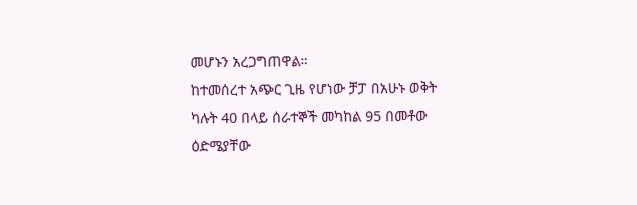መሆኑን አረጋግጠዋል።
ከተመሰረተ አጭር ጊዜ የሆነው ቻፓ በአሁኑ ወቅት ካሉት 40 በላይ ሰራተኞች መካከል 95 በመቶው ዕድሜያቸው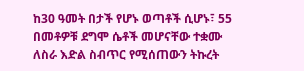ከ30 ዓመት በታች የሆኑ ወጣቶች ሲሆኑ፣ 55 በመቶዎቹ ደግሞ ሴቶች መሆናቸው ተቋሙ ለስራ እድል ስብጥር የሚሰጠውን ትኩረት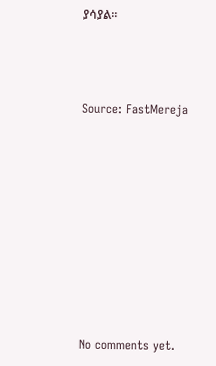ያሳያል።



Source: FastMereja









No comments yet.